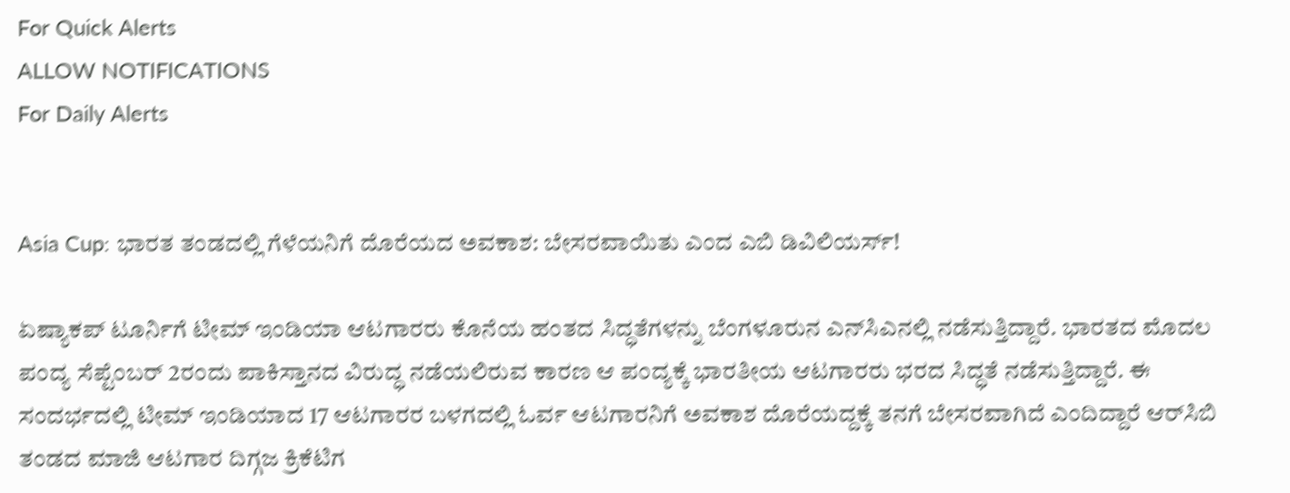For Quick Alerts
ALLOW NOTIFICATIONS
For Daily Alerts


Asia Cup: ಭಾರತ ತಂಡದಲ್ಲಿ ಗೆಳೆಯನಿಗೆ ದೊರೆಯದ ಅವಕಾಶ: ಬೇಸರವಾಯಿತು ಎಂದ ಎಬಿ ಡಿವಿಲಿಯರ್ಸ್!

ಏಷ್ಯಾಕಪ್ ಟೂರ್ನಿಗೆ ಟೀಮ್ ಇಂಡಿಯಾ ಆಟಗಾರರು ಕೊನೆಯ ಹಂತದ ಸಿದ್ಧತೆಗಳನ್ನು ಬೆಂಗಳೂರುನ ಎನ್‌ಸಿಎನಲ್ಲಿ ನಡೆಸುತ್ತಿದ್ದಾರೆ. ಭಾರತದ ಮೊದಲ ಪಂದ್ಯ ಸೆಪ್ಟೆಂಬರ್ 2ರಂದು ಪಾಕಿಸ್ತಾನದ ವಿರುದ್ಧ ನಡೆಯಲಿರುವ ಕಾರಣ ಆ ಪಂದ್ಯಕ್ಕೆ ಭಾರತೀಯ ಆಟಗಾರರು ಭರದ ಸಿದ್ಧತೆ ನಡೆಸುತ್ತಿದ್ದಾರೆ. ಈ ಸಂದರ್ಭದಲ್ಲಿ ಟೀಮ್ ಇಂಡಿಯಾದ 17 ಆಟಗಾರರ ಬಳಗದಲ್ಲಿ ಓರ್ವ ಆಟಗಾರನಿಗೆ ಅವಕಾಶ ದೊರೆಯದ್ದಕ್ಕೆ ತನಗೆ ಬೇಸರವಾಗಿದೆ ಎಂದಿದ್ದಾರೆ ಆರ್‌ಸಿಬಿ ತಂಡದ ಮಾಜಿ ಆಟಗಾರ ದಿಗ್ಗಜ ಕ್ರಿಕೆಟಿಗ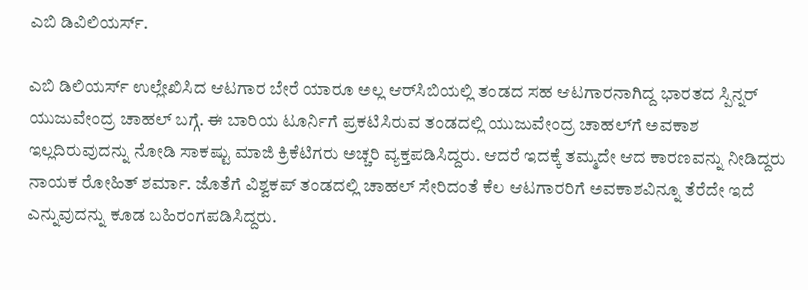ಎಬಿ ಡಿವಿಲಿಯರ್ಸ್.

ಎಬಿ ಡಿಲಿಯರ್ಸ್ ಉಲ್ಲೇಖಿಸಿದ ಆಟಗಾರ ಬೇರೆ ಯಾರೂ ಅಲ್ಲ ಆರ್‌ಸಿಬಿಯಲ್ಲಿ ತಂಡದ ಸಹ ಆಟಗಾರನಾಗಿದ್ದ ಭಾರತದ ಸ್ಪಿನ್ನರ್ ಯುಜುವೇಂದ್ರ ಚಾಹಲ್ ಬಗ್ಗೆ. ಈ ಬಾರಿಯ ಟೂರ್ನಿಗೆ ಪ್ರಕಟಿಸಿರುವ ತಂಡದಲ್ಲಿ ಯುಜುವೇಂದ್ರ ಚಾಹಲ್‌ಗೆ ಅವಕಾಶ ಇಲ್ಲದಿರುವುದನ್ನು ನೋಡಿ ಸಾಕಷ್ಟು ಮಾಜಿ ಕ್ರಿಕೆಟಿಗರು ಅಚ್ಚರಿ ವ್ಯಕ್ತಪಡಿಸಿದ್ದರು. ಆದರೆ ಇದಕ್ಕೆ ತಮ್ಮದೇ ಆದ ಕಾರಣವನ್ನು ನೀಡಿದ್ದರು ನಾಯಕ ರೋಹಿತ್ ಶರ್ಮಾ. ಜೊತೆಗೆ ವಿಶ್ವಕಪ್ ತಂಡದಲ್ಲಿ ಚಾಹಲ್ ಸೇರಿದಂತೆ ಕೆಲ ಆಟಗಾರರಿಗೆ ಅವಕಾಶವಿನ್ನೂ ತೆರೆದೇ ಇದೆ ಎನ್ನುವುದನ್ನು ಕೂಡ ಬಹಿರಂಗಪಡಿಸಿದ್ದರು.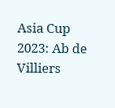Asia Cup 2023: Ab de Villiers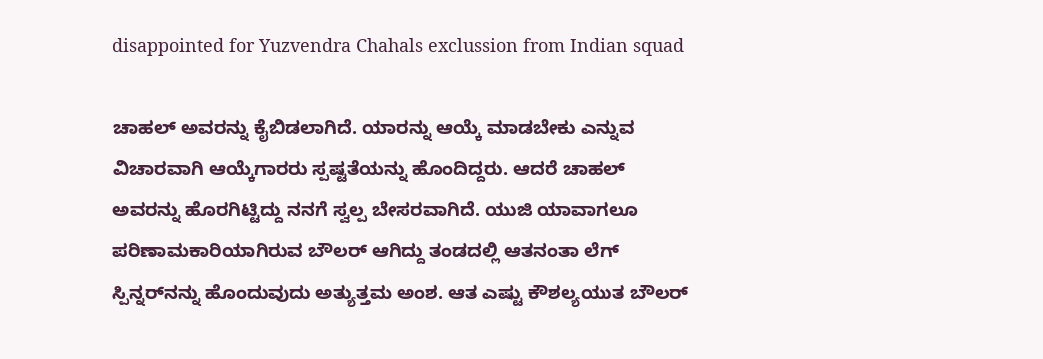disappointed for Yuzvendra Chahals exclussion from Indian squad

ಚಾಹಲ್ ಅವರನ್ನು ಕೈಬಿಡಲಾಗಿದೆ. ಯಾರನ್ನು ಆಯ್ಕೆ ಮಾಡಬೇಕು ಎನ್ನುವ ವಿಚಾರವಾಗಿ ಆಯ್ಕೆಗಾರರು ಸ್ಪಷ್ಟತೆಯನ್ನು ಹೊಂದಿದ್ದರು. ಆದರೆ ಚಾಹಲ್ ಅವರನ್ನು ಹೊರಗಿಟ್ಟಿದ್ದು ನನಗೆ ಸ್ವಲ್ಪ ಬೇಸರವಾಗಿದೆ. ಯುಜಿ ಯಾವಾಗಲೂ ಪರಿಣಾಮಕಾರಿಯಾಗಿರುವ ಬೌಲರ್ ಆಗಿದ್ದು ತಂಡದಲ್ಲಿ ಆತನಂತಾ ಲೆಗ್ ಸ್ಪಿನ್ನರ್‌ನನ್ನು ಹೊಂದುವುದು ಅತ್ಯುತ್ತಮ ಅಂಶ. ಆತ ಎಷ್ಟು ಕೌಶಲ್ಯಯುತ ಬೌಲರ್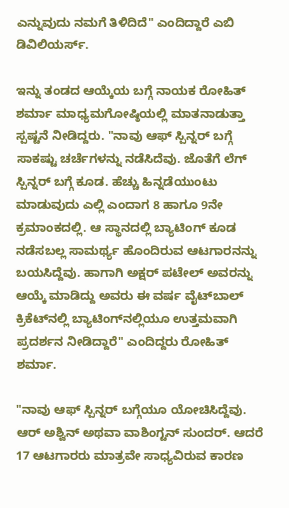ಎನ್ನುವುದು ನಮಗೆ ತಿಳಿದಿದೆ" ಎಂದಿದ್ದಾರೆ ಎಬಿ ಡಿವಿಲಿಯರ್ಸ್.

ಇನ್ನು ತಂಡದ ಆಯ್ಕೆಯ ಬಗ್ಗೆ ನಾಯಕ ರೋಹಿತ್ ಶರ್ಮಾ ಮಾಧ್ಯಮಗೋಷ್ಠಿಯಲ್ಲಿ ಮಾತನಾಡುತ್ತಾ ಸ್ಪಷ್ಟನೆ ನೀಡಿದ್ದರು. "ನಾವು ಆಫ್ ಸ್ಪಿನ್ನರ್ ಬಗ್ಗೆ ಸಾಕಷ್ಟು ಚರ್ಚೆಗಳನ್ನು ನಡೆಸಿದೆವು. ಜೊತೆಗೆ ಲೆಗ್ ಸ್ಪಿನ್ನರ್ ಬಗ್ಗೆ ಕೂಡ. ಹೆಚ್ಚು ಹಿನ್ನಡೆಯುಂಟು ಮಾಡುವುದು ಎಲ್ಲಿ ಎಂದಾಗ 8 ಹಾಗೂ 9ನೇ ಕ್ರಮಾಂಕದಲ್ಲಿ. ಆ ಸ್ಥಾನದಲ್ಲಿ ಬ್ಯಾಟಿಂಗ್ ಕೂಡ ನಡೆಸಬಲ್ಲ ಸಾಮರ್ಥ್ಯ ಹೊಂದಿರುವ ಆಟಗಾರನನ್ನು ಬಯಸಿದ್ದೆವು. ಹಾಗಾಗಿ ಅಕ್ಷರ್ ಪಟೇಲ್ ಅವರನ್ನು ಆಯ್ಕೆ ಮಾಡಿದ್ದು ಅವರು ಈ ವರ್ಷ ವೈಟ್‌ಬಾಲ್ ಕ್ರಿಕೆಟ್‌ನಲ್ಲಿ ಬ್ಯಾಟಿಂಗ್‌ನಲ್ಲಿಯೂ ಉತ್ತಮವಾಗಿ ಪ್ರದರ್ಶನ ನೀಡಿದ್ದಾರೆ" ಎಂದಿದ್ದರು ರೋಹಿತ್ ಶರ್ಮಾ.

"ನಾವು ಆಫ್ ಸ್ಪಿನ್ನರ್ ಬಗ್ಗೆಯೂ ಯೋಚಿಸಿದ್ದೆವು. ಆರ್ ಅಶ್ವಿನ್ ಅಥವಾ ವಾಶಿಂಗ್ಟನ್ ಸುಂದರ್. ಆದರೆ 17 ಆಟಗಾರರು ಮಾತ್ರವೇ ಸಾಧ್ಯವಿರುವ ಕಾರಣ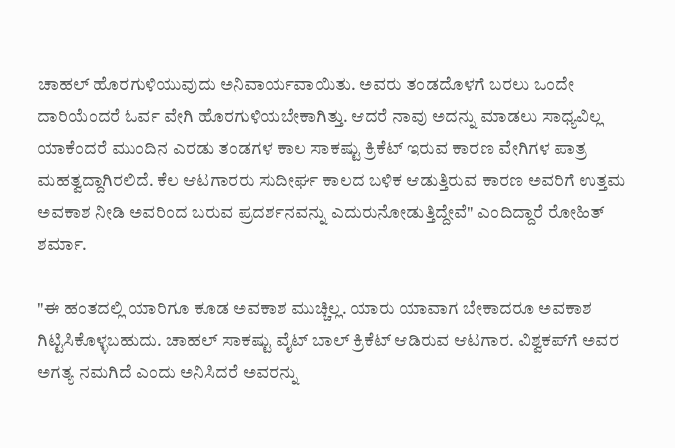ಚಾಹಲ್ ಹೊರಗುಳಿಯುವುದು ಅನಿವಾರ್ಯವಾಯಿತು. ಅವರು ತಂಡದೊಳಗೆ ಬರಲು ಒಂದೇ ದಾರಿಯೆಂದರೆ ಓರ್ವ ವೇಗಿ ಹೊರಗುಳಿಯಬೇಕಾಗಿತ್ತು. ಆದರೆ ನಾವು ಅದನ್ನು ಮಾಡಲು ಸಾಧ್ಯವಿಲ್ಲ ಯಾಕೆಂದರೆ ಮುಂದಿನ ಎರಡು ತಂಡಗಳ ಕಾಲ ಸಾಕಷ್ಟು ಕ್ರಿಕೆಟ್ ಇರುವ ಕಾರಣ ವೇಗಿಗಳ ಪಾತ್ರ ಮಹತ್ವದ್ದಾಗಿರಲಿದೆ. ಕೆಲ ಆಟಗಾರರು ಸುದೀರ್ಘ ಕಾಲದ ಬಳಿಕ ಆಡುತ್ತಿರುವ ಕಾರಣ ಅವರಿಗೆ ಉತ್ತಮ ಅವಕಾಶ ನೀಡಿ ಅವರಿಂದ ಬರುವ ಪ್ರದರ್ಶನವನ್ನು ಎದುರುನೋಡುತ್ತಿದ್ದೇವೆ" ಎಂದಿದ್ದಾರೆ ರೋಹಿತ್ ಶರ್ಮಾ.

"ಈ ಹಂತದಲ್ಲಿ ಯಾರಿಗೂ ಕೂಡ ಅವಕಾಶ ಮುಚ್ಚಿಲ್ಲ. ಯಾರು ಯಾವಾಗ ಬೇಕಾದರೂ ಅವಕಾಶ ಗಿಟ್ಟಿಸಿಕೊಳ್ಳಬಹುದು. ಚಾಹಲ್ ಸಾಕಷ್ಟು ವೈಟ್ ಬಾಲ್ ಕ್ರಿಕೆಟ್ ಆಡಿರುವ ಆಟಗಾರ. ವಿಶ್ವಕಪ್‌ಗೆ ಅವರ ಅಗತ್ಯ ನಮಗಿದೆ ಎಂದು ಅನಿಸಿದರೆ ಅವರನ್ನು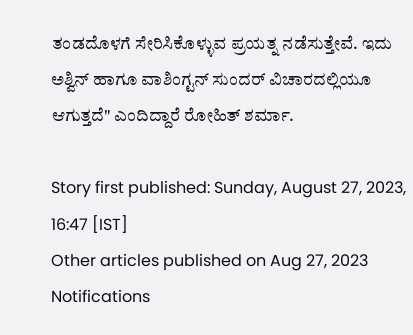ತಂಡದೊಳಗೆ ಸೇರಿಸಿಕೊಳ್ಳುವ ಪ್ರಯತ್ನ ನಡೆಸುತ್ತೇವೆ. ಇದು ಅಶ್ವಿನ್ ಹಾಗೂ ವಾಶಿಂಗ್ಟನ್ ಸುಂದರ್ ವಿಚಾರದಲ್ಲಿಯೂ ಆಗುತ್ತದೆ" ಎಂದಿದ್ದಾರೆ ರೋಹಿತ್ ಶರ್ಮಾ.

Story first published: Sunday, August 27, 2023, 16:47 [IST]
Other articles published on Aug 27, 2023
Notifications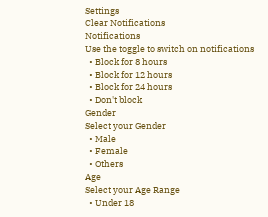Settings
Clear Notifications
Notifications
Use the toggle to switch on notifications
  • Block for 8 hours
  • Block for 12 hours
  • Block for 24 hours
  • Don't block
Gender
Select your Gender
  • Male
  • Female
  • Others
Age
Select your Age Range
  • Under 18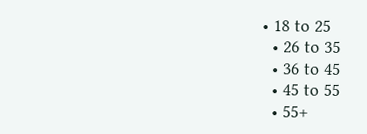• 18 to 25
  • 26 to 35
  • 36 to 45
  • 45 to 55
  • 55+